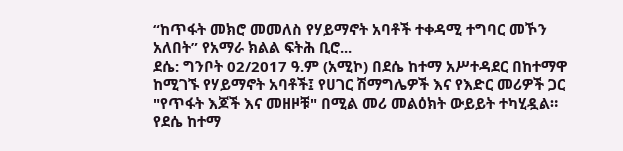“ከጥፋት መክሮ መመለስ የሃይማኖት አባቶች ተቀዳሚ ተግባር መኾን አለበት” የአማራ ክልል ፍትሕ ቢሮ...
ደሴ: ግንቦት 02/2017 ዓ.ም (አሚኮ) በደሴ ከተማ አሥተዳደር በከተማዋ ከሚገኙ የሃይማኖት አባቶች፤ የሀገር ሽማግሌዎች እና የእድር መሪዎች ጋር "የጥፋት እጆች እና መዘዞቹ" በሚል መሪ መልዕክት ውይይት ተካሂዷል።
የደሴ ከተማ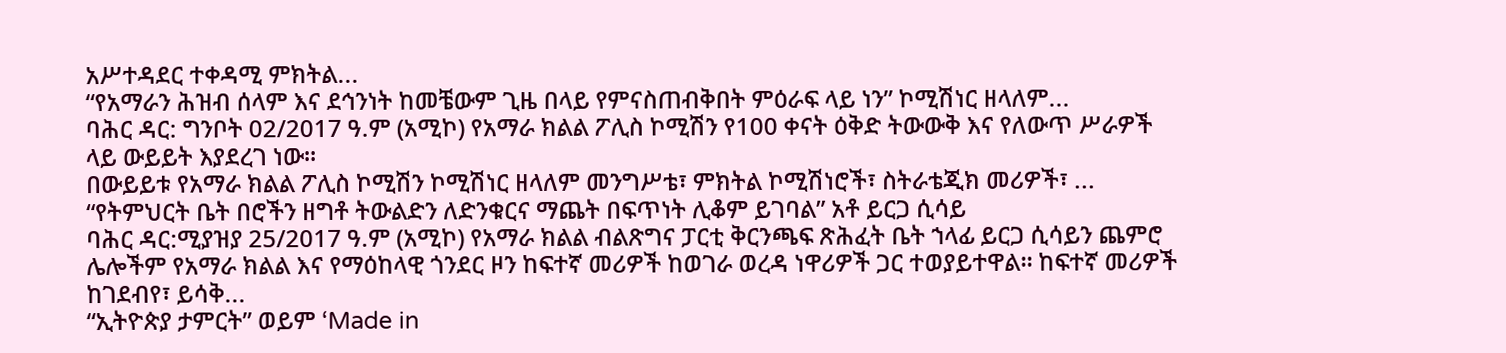አሥተዳደር ተቀዳሚ ምክትል...
“የአማራን ሕዝብ ሰላም እና ደኅንነት ከመቼውም ጊዜ በላይ የምናስጠብቅበት ምዕራፍ ላይ ነን” ኮሚሽነር ዘላለም...
ባሕር ዳር: ግንቦት 02/2017 ዓ.ም (አሚኮ) የአማራ ክልል ፖሊስ ኮሚሽን የ100 ቀናት ዕቅድ ትውውቅ እና የለውጥ ሥራዎች ላይ ውይይት እያደረገ ነው።
በውይይቱ የአማራ ክልል ፖሊስ ኮሚሽን ኮሚሽነር ዘላለም መንግሥቴ፣ ምክትል ኮሚሽነሮች፣ ስትራቴጂክ መሪዎች፣ ...
“የትምህርት ቤት በሮችን ዘግቶ ትውልድን ለድንቁርና ማጨት በፍጥነት ሊቆም ይገባል” አቶ ይርጋ ሲሳይ
ባሕር ዳር:ሚያዝያ 25/2017 ዓ.ም (አሚኮ) የአማራ ክልል ብልጽግና ፓርቲ ቅርንጫፍ ጽሕፈት ቤት ኀላፊ ይርጋ ሲሳይን ጨምሮ ሌሎችም የአማራ ክልል እና የማዕከላዊ ጎንደር ዞን ከፍተኛ መሪዎች ከወገራ ወረዳ ነዋሪዎች ጋር ተወያይተዋል። ከፍተኛ መሪዎች ከገደብየ፣ ይሳቅ...
“ኢትዮጵያ ታምርት” ወይም ‘Made in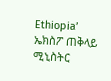Ethiopia’ ኤክስፖ ጠቅላይ ሚኒስትር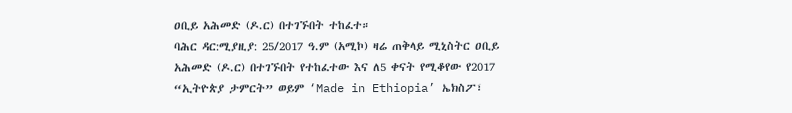ዐቢይ አሕመድ (ዶ.ር) በተገኙበት ተከፈተ።
ባሕር ዳር:ሚያዚያ: 25/2017 ዓ.ም (አሚኮ) ዛሬ ጠቅላይ ሚኒስትር ዐቢይ አሕመድ (ዶ.ር) በተገኙበት የተከፈተው እና ለ5 ቀናት የሚቆየው የ2017 “ኢትዮጵያ ታምርት” ወይም ‘Made in Ethiopia’ ኤክስፖ፣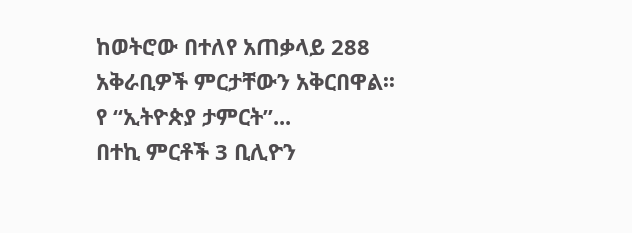ከወትሮው በተለየ አጠቃላይ 288 አቅራቢዎች ምርታቸውን አቅርበዋል፡፡
የ “ኢትዮጵያ ታምርት”...
በተኪ ምርቶች 3 ቢሊዮን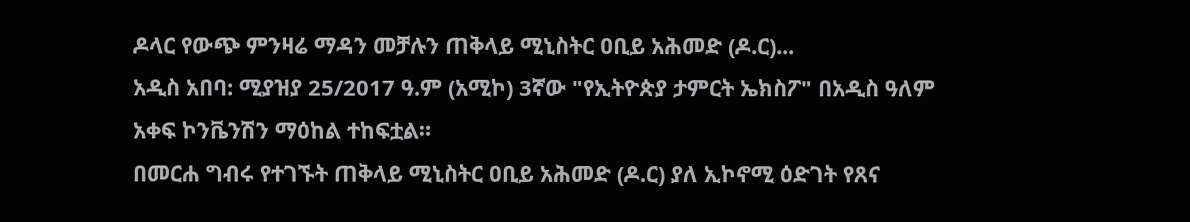ዶላር የውጭ ምንዛሬ ማዳን መቻሉን ጠቅላይ ሚኒስትር ዐቢይ አሕመድ (ዶ.ር)...
አዲስ አበባ: ሚያዝያ 25/2017 ዓ.ም (አሚኮ) 3ኛው "የኢትዮጵያ ታምርት ኤክስፖ" በአዲስ ዓለም አቀፍ ኮንቬንሽን ማዕከል ተከፍቷል።
በመርሐ ግብሩ የተገኙት ጠቅላይ ሚኒስትር ዐቢይ አሕመድ (ዶ.ር) ያለ ኢኮኖሚ ዕድገት የጸና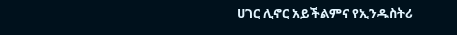ሀገር ሊኖር አይችልምና የኢንዱስትሪ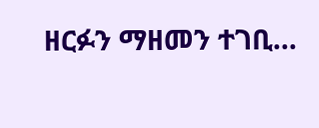ዘርፉን ማዘመን ተገቢ...